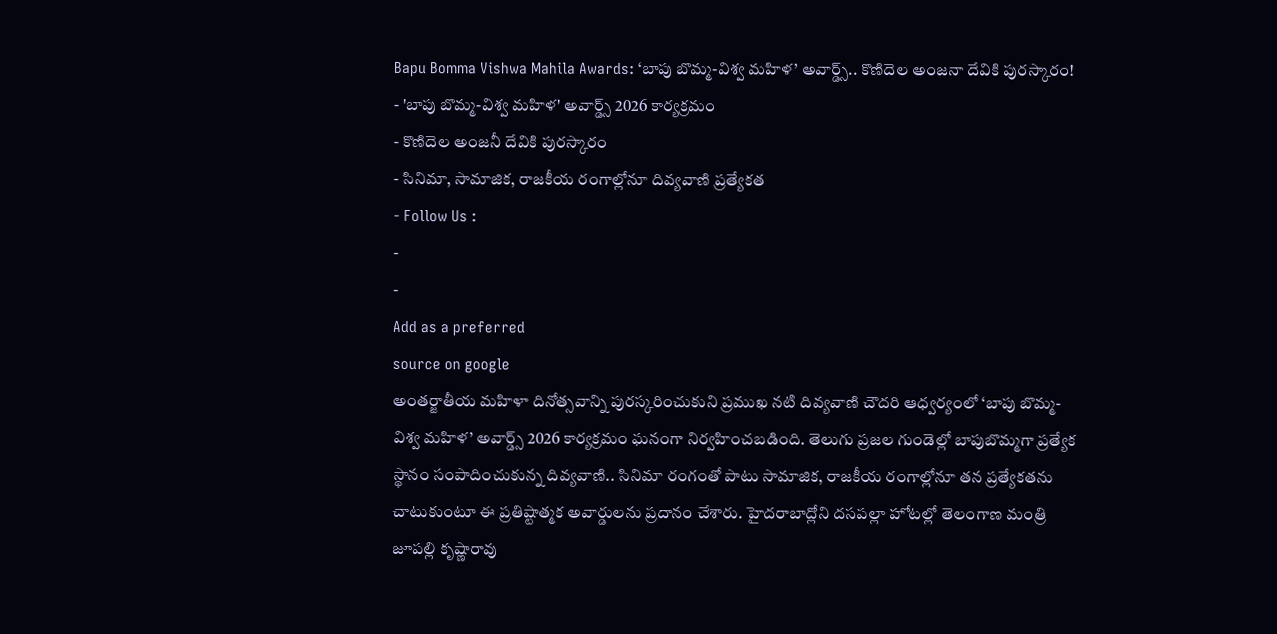Bapu Bomma Vishwa Mahila Awards: ‘బాపు బొమ్మ-విశ్వ మహిళ’ అవార్డ్స్.. కొణిదెల అంజనా దేవికి పురస్కారం!
- 'బాపు బొమ్మ-విశ్వ మహిళ' అవార్డ్స్ 2026 కార్యక్రమం
- కొణిదెల అంజనీ దేవికి పురస్కారం
- సినిమా, సామాజిక, రాజకీయ రంగాల్లోనూ దివ్యవాణి ప్రత్యేకత
- Follow Us :
-
-
Add as a preferred
source on google
అంతర్జాతీయ మహిళా దినోత్సవాన్ని పురస్కరించుకుని ప్రముఖ నటి దివ్యవాణి చౌదరి ఆధ్వర్యంలో ‘బాపు బొమ్మ-విశ్వ మహిళ’ అవార్డ్స్ 2026 కార్యక్రమం ఘనంగా నిర్వహించబడింది. తెలుగు ప్రజల గుండెల్లో బాపుబొమ్మగా ప్రత్యేక స్థానం సంపాదించుకున్న దివ్యవాణి.. సినిమా రంగంతో పాటు సామాజిక, రాజకీయ రంగాల్లోనూ తన ప్రత్యేకతను చాటుకుంటూ ఈ ప్రతిష్టాత్మక అవార్డులను ప్రదానం చేశారు. హైదరాబాద్లోని దసపల్లా హోటల్లో తెలంగాణ మంత్రి జూపల్లి కృష్ణారావు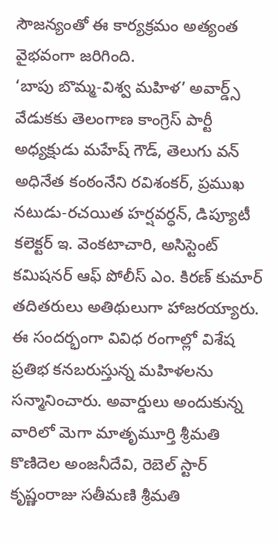సౌజన్యంతో ఈ కార్యక్రమం అత్యంత వైభవంగా జరిగింది.
‘బాపు బొమ్మ-విశ్వ మహిళ’ అవార్డ్స్ వేడుకకు తెలంగాణ కాంగ్రెస్ పార్టీ అధ్యక్షుడు మహేష్ గౌడ్, తెలుగు వన్ అధినేత కంఠంనేని రవిశంకర్, ప్రముఖ నటుడు-రచయిత హర్షవర్ధన్, డిప్యూటీ కలెక్టర్ ఇ. వెంకటాచారి, అసిస్టెంట్ కమిషనర్ ఆఫ్ పోలీస్ ఎం. కిరణ్ కుమార్ తదితరులు అతిథులుగా హాజరయ్యారు. ఈ సందర్భంగా వివిధ రంగాల్లో విశేష ప్రతిభ కనబరుస్తున్న మహిళలను సన్మానించారు. అవార్డులు అందుకున్న వారిలో మెగా మాతృమూర్తి శ్రీమతి కొణిదెల అంజనీదేవి, రెబెల్ స్టార్ కృష్ణంరాజు సతీమణి శ్రీమతి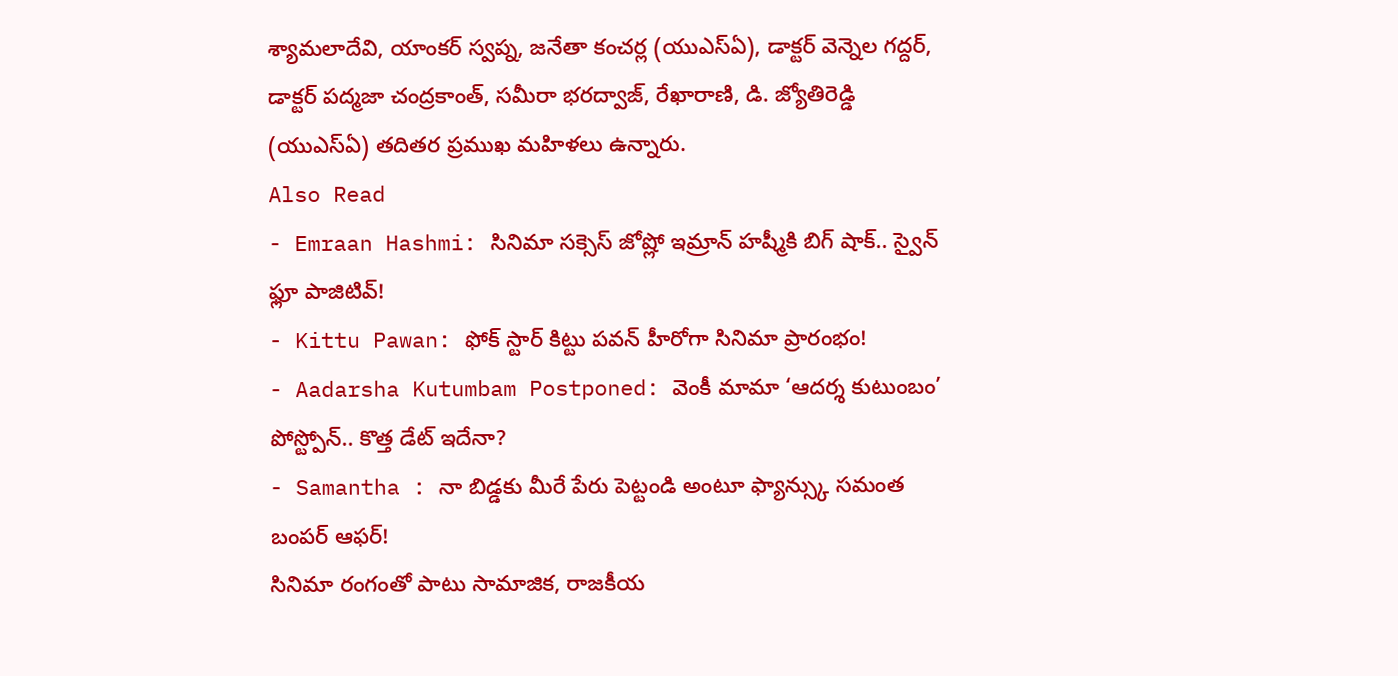శ్యామలాదేవి, యాంకర్ స్వప్న, జనేతా కంచర్ల (యుఎస్ఏ), డాక్టర్ వెన్నెల గద్దర్, డాక్టర్ పద్మజా చంద్రకాంత్, సమీరా భరద్వాజ్, రేఖారాణి, డి. జ్యోతిరెడ్డి (యుఎస్ఏ) తదితర ప్రముఖ మహిళలు ఉన్నారు.
Also Read
- Emraan Hashmi: సినిమా సక్సెస్ జోష్లో ఇమ్రాన్ హష్మీకి బిగ్ షాక్.. స్వైన్ ఫ్లూ పాజిటివ్!
- Kittu Pawan: ఫోక్ స్టార్ కిట్టు పవన్ హీరోగా సినిమా ప్రారంభం!
- Aadarsha Kutumbam Postponed: వెంకీ మామా ‘ఆదర్శ కుటుంబం’ పోస్ట్పోన్.. కొత్త డేట్ ఇదేనా?
- Samantha : నా బిడ్డకు మీరే పేరు పెట్టండి అంటూ ఫ్యాన్స్కు సమంత బంపర్ ఆఫర్!
సినిమా రంగంతో పాటు సామాజిక, రాజకీయ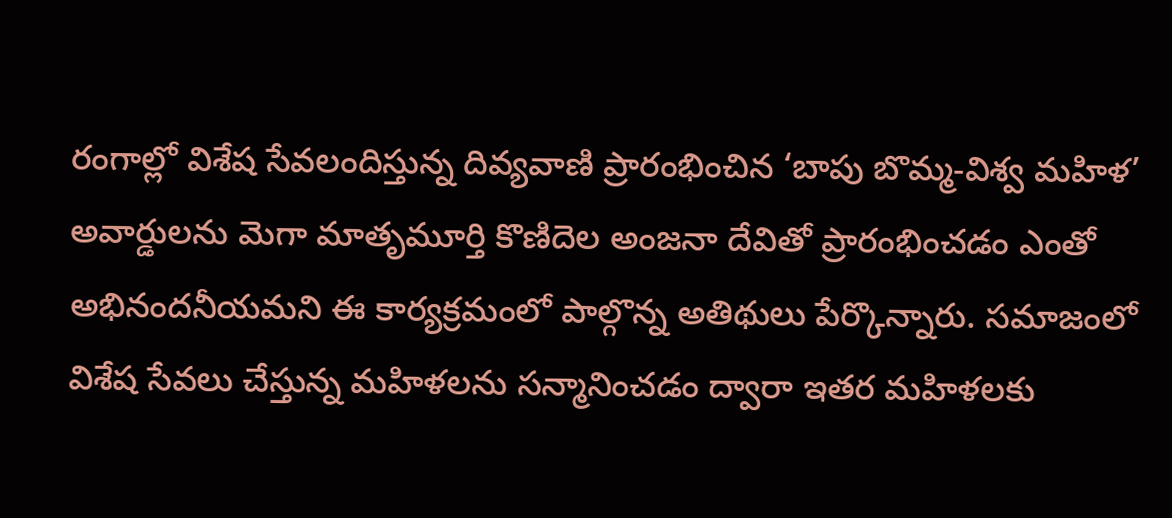రంగాల్లో విశేష సేవలందిస్తున్న దివ్యవాణి ప్రారంభించిన ‘బాపు బొమ్మ-విశ్వ మహిళ’ అవార్డులను మెగా మాతృమూర్తి కొణిదెల అంజనా దేవితో ప్రారంభించడం ఎంతో అభినందనీయమని ఈ కార్యక్రమంలో పాల్గొన్న అతిథులు పేర్కొన్నారు. సమాజంలో విశేష సేవలు చేస్తున్న మహిళలను సన్మానించడం ద్వారా ఇతర మహిళలకు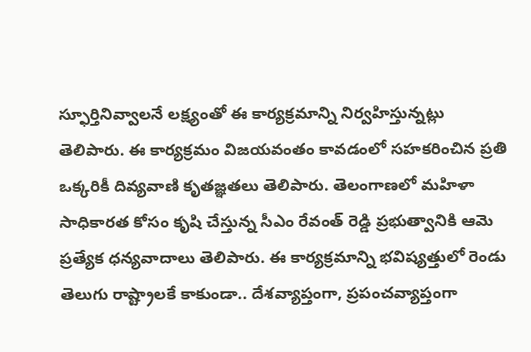స్ఫూర్తినివ్వాలనే లక్ష్యంతో ఈ కార్యక్రమాన్ని నిర్వహిస్తున్నట్లు తెలిపారు. ఈ కార్యక్రమం విజయవంతం కావడంలో సహకరించిన ప్రతి ఒక్కరికీ దివ్యవాణి కృతజ్ఞతలు తెలిపారు. తెలంగాణలో మహిళా సాధికారత కోసం కృషి చేస్తున్న సీఎం రేవంత్ రెడ్డి ప్రభుత్వానికి ఆమె ప్రత్యేక ధన్యవాదాలు తెలిపారు. ఈ కార్యక్రమాన్ని భవిష్యత్తులో రెండు తెలుగు రాష్ట్రాలకే కాకుండా.. దేశవ్యాప్తంగా, ప్రపంచవ్యాప్తంగా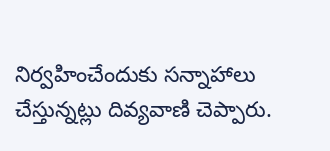నిర్వహించేందుకు సన్నాహాలు చేస్తున్నట్లు దివ్యవాణి చెప్పారు.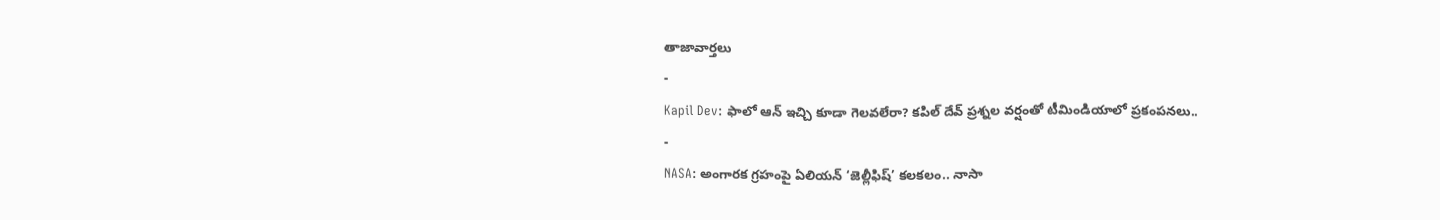తాజావార్తలు
-
Kapil Dev: ఫాలో ఆన్ ఇచ్చి కూడా గెలవలేరా? కపిల్ దేవ్ ప్రశ్నల వర్షంతో టీమిండియాలో ప్రకంపనలు..
-
NASA: అంగారక గ్రహంపై ఏలియన్ ‘జెల్లీఫిష్’ కలకలం.. నాసా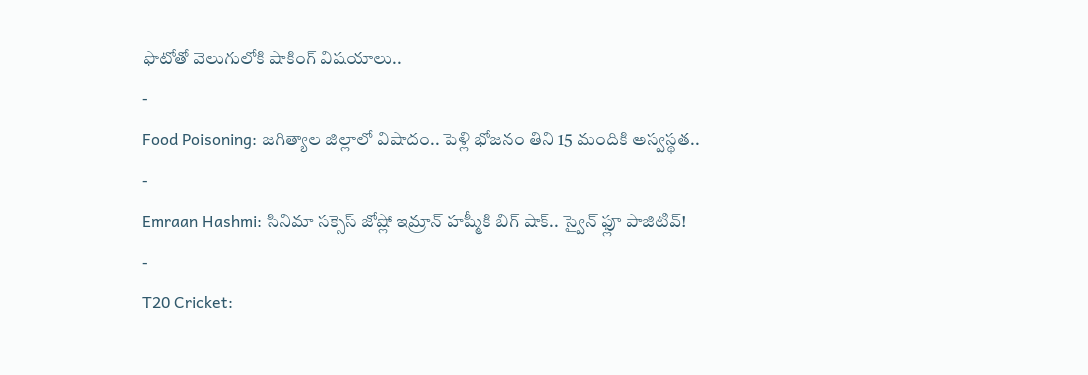ఫొటోతో వెలుగులోకి షాకింగ్ విషయాలు..
-
Food Poisoning: జగిత్యాల జిల్లాలో విషాదం.. పెళ్లి భోజనం తిని 15 మందికి అస్వస్థత..
-
Emraan Hashmi: సినిమా సక్సెస్ జోష్లో ఇమ్రాన్ హష్మీకి బిగ్ షాక్.. స్వైన్ ఫ్లూ పాజిటివ్!
-
T20 Cricket: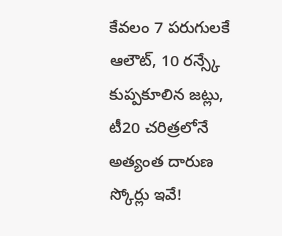కేవలం 7 పరుగులకే ఆలౌట్, 10 రన్స్కే కుప్పకూలిన జట్లు, టీ20 చరిత్రలోనే అత్యంత దారుణ స్కోర్లు ఇవే!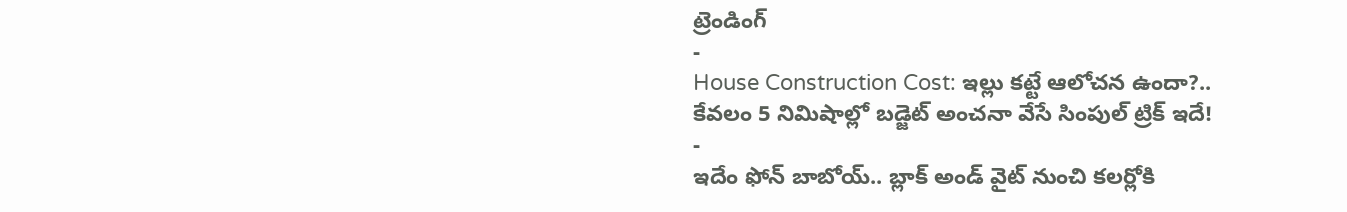ట్రెండింగ్
-
House Construction Cost: ఇల్లు కట్టే ఆలోచన ఉందా?.. కేవలం 5 నిమిషాల్లో బడ్జెట్ అంచనా వేసే సింపుల్ ట్రిక్ ఇదే!
-
ఇదేం ఫోన్ బాబోయ్.. బ్లాక్ అండ్ వైట్ నుంచి కలర్లోకి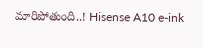మారిపోతుంది..! Hisense A10 e-ink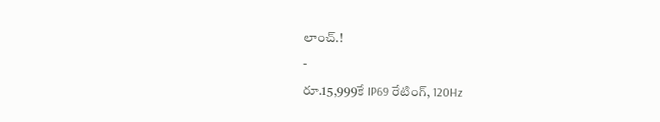లాంచ్.!
-
రూ.15,999కే IP69 రేటింగ్, 120Hz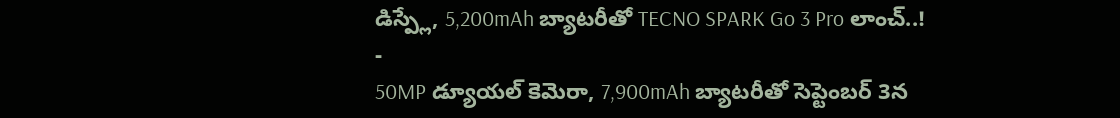డిస్ప్లే, 5,200mAh బ్యాటరీతో TECNO SPARK Go 3 Pro లాంచ్..!
-
50MP డ్యూయల్ కెమెరా, 7,900mAh బ్యాటరీతో సెప్టెంబర్ 3న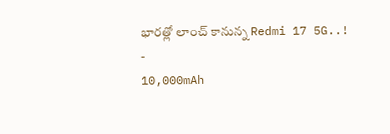భారత్లో లాంచ్ కానున్న Redmi 17 5G..!
-
10,000mAh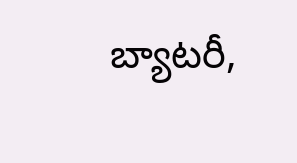బ్యాటరీ,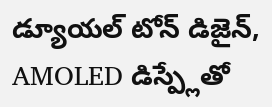డ్యూయల్ టోన్ డిజైన్, AMOLED డిస్ప్లేతో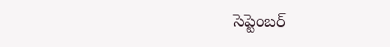సెప్టెంబర్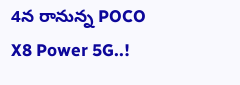4న రానున్న POCO X8 Power 5G..!